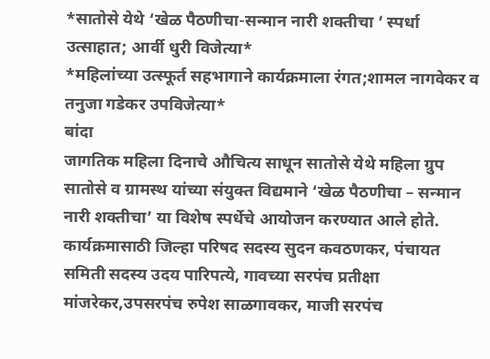*सातोसे येथे ‘खेळ पैठणीचा-सन्मान नारी शक्तीचा ’ स्पर्धा उत्साहात; आर्वी धुरी विजेत्या*
*महिलांच्या उत्स्फूर्त सहभागाने कार्यक्रमाला रंगत;शामल नागवेकर व तनुजा गडेकर उपविजेत्या*
बांदा
जागतिक महिला दिनाचे औचित्य साधून सातोसे येथे महिला ग्रुप सातोसे व ग्रामस्थ यांच्या संयुक्त विद्यमाने ‘खेळ पैठणीचा – सन्मान नारी शक्तीचा’ या विशेष स्पर्धेचे आयोजन करण्यात आले होते. कार्यक्रमासाठी जिल्हा परिषद सदस्य सुदन कवठणकर, पंचायत समिती सदस्य उदय पारिपत्ये, गावच्या सरपंच प्रतीक्षा मांजरेकर,उपसरपंच रुपेश साळगावकर, माजी सरपंच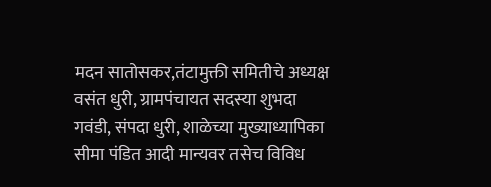मदन सातोसकर,तंटामुक्ती समितीचे अध्यक्ष वसंत धुरी, ग्रामपंचायत सदस्या शुभदा गवंडी, संपदा धुरी, शाळेच्या मुख्याध्यापिका सीमा पंडित आदी मान्यवर तसेच विविध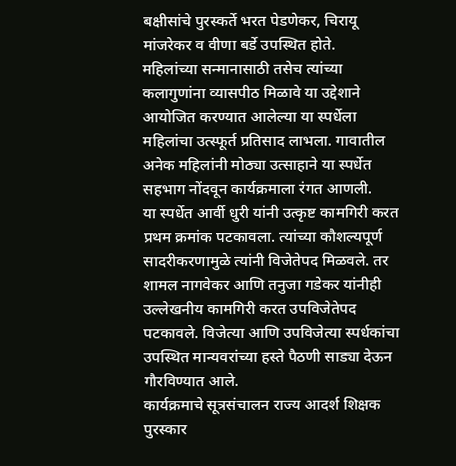बक्षीसांचे पुरस्कर्ते भरत पेडणेकर, चिरायू मांजरेकर व वीणा बर्डे उपस्थित होते.
महिलांच्या सन्मानासाठी तसेच त्यांच्या कलागुणांना व्यासपीठ मिळावे या उद्देशाने आयोजित करण्यात आलेल्या या स्पर्धेला महिलांचा उत्स्फूर्त प्रतिसाद लाभला. गावातील अनेक महिलांनी मोठ्या उत्साहाने या स्पर्धेत सहभाग नोंदवून कार्यक्रमाला रंगत आणली.
या स्पर्धेत आर्वी धुरी यांनी उत्कृष्ट कामगिरी करत प्रथम क्रमांक पटकावला. त्यांच्या कौशल्यपूर्ण सादरीकरणामुळे त्यांनी विजेतेपद मिळवले. तर शामल नागवेकर आणि तनुजा गडेकर यांनीही उल्लेखनीय कामगिरी करत उपविजेतेपद पटकावले. विजेत्या आणि उपविजेत्या स्पर्धकांचा उपस्थित मान्यवरांच्या हस्ते पैठणी साड्या देऊन गौरविण्यात आले.
कार्यक्रमाचे सूत्रसंचालन राज्य आदर्श शिक्षक पुरस्कार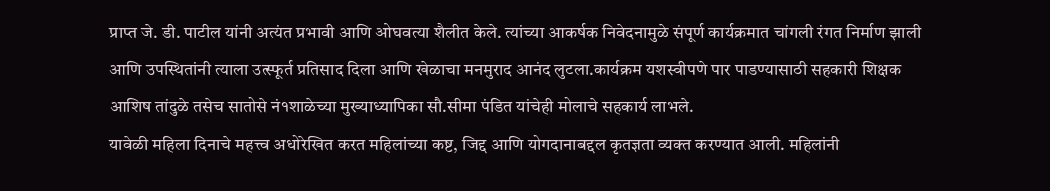प्राप्त जे. डी. पाटील यांनी अत्यंत प्रभावी आणि ओघवत्या शैलीत केले. त्यांच्या आकर्षक निवेदनामुळे संपूर्ण कार्यक्रमात चांगली रंगत निर्माण झाली आणि उपस्थितांनी त्याला उत्स्फूर्त प्रतिसाद दिला आणि खेळाचा मनमुराद आनंद लुटला.कार्यक्रम यशस्वीपणे पार पाडण्यासाठी सहकारी शिक्षक आशिष तांदुळे तसेच सातोसे नं१शाळेच्या मुख्याध्यापिका सौ.सीमा पंडित यांचेही मोलाचे सहकार्य लाभले.
यावेळी महिला दिनाचे महत्त्व अधोरेखित करत महिलांच्या कष्ट, जिद्द आणि योगदानाबद्दल कृतज्ञता व्यक्त करण्यात आली. महिलांनी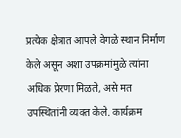प्रत्येक क्षेत्रात आपले वेगळे स्थान निर्माण केले असून अशा उपक्रमांमुळे त्यांना अधिक प्रेरणा मिळते, असे मत उपस्थितांनी व्यक्त केले. कार्यक्रम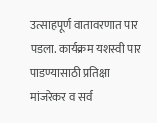उत्साहपूर्ण वातावरणात पार पडला. कार्यक्रम यशस्वी पार पाडण्यासाठी प्रतिक्षा मांजरेकर व सर्व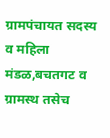ग्रामपंचायत सदस्य व महिला मंडळ,बचतगट व ग्रामस्थ तसेच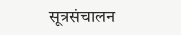सूत्रसंचालन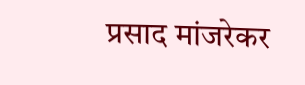प्रसाद मांजरेकर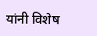यांनी विशेष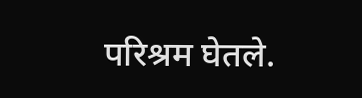परिश्रम घेतले.